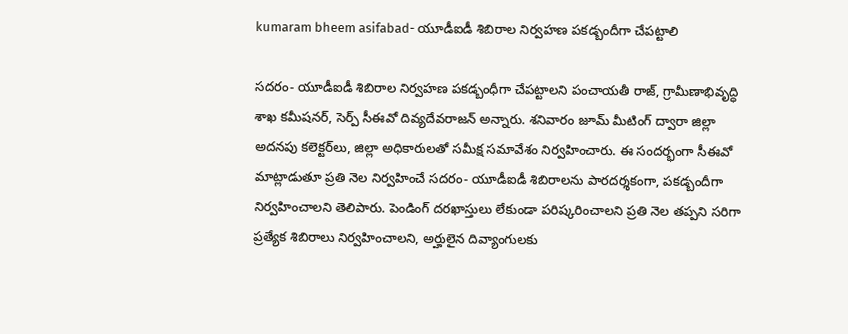kumaram bheem asifabad- యూడీఐడీ శిబిరాల నిర్వహణ పకడ్బందీగా చేపట్టాలి

సదరం- యూడీఐడీ శిబిరాల నిర్వహణ పకడ్బంధీగా చేపట్టాలని పంచాయతీ రాజ్‌, గ్రామీణాభివృద్ధి శాఖ కమీషనర్‌, సెర్ప్‌ సీఈవో దివ్యదేవరాజన్‌ అన్నారు. శనివారం జూమ్‌ మీటింగ్‌ ద్వారా జిల్లా అదనపు కలెక్టర్‌లు, జిల్లా అధికారులతో సమీక్ష సమావేశం నిర్వహించారు. ఈ సందర్భంగా సీఈవో మాట్లాడుతూ ప్రతి నెల నిర్వహించే సదరం- యూడీఐడీ శిబిరాలను పారదర్శకంగా, పకడ్బందీగా నిర్వహించాలని తెలిపారు. పెండింగ్‌ దరఖాస్తులు లేకుండా పరిష్కరించాలని ప్రతి నెల తప్పని సరిగా ప్రత్యేక శిబిరాలు నిర్వహించాలని, అర్హులైన దివ్యాంగులకు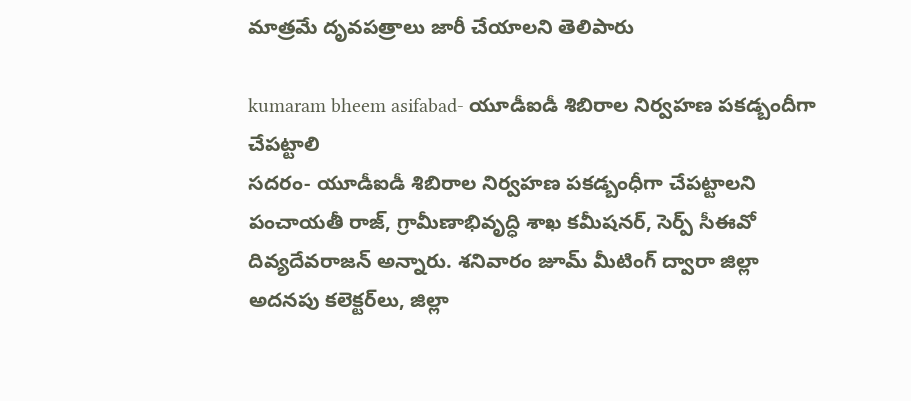మాత్రమే దృవపత్రాలు జారీ చేయాలని తెలిపారు

kumaram bheem asifabad- యూడీఐడీ శిబిరాల నిర్వహణ పకడ్బందీగా చేపట్టాలి
సదరం- యూడీఐడీ శిబిరాల నిర్వహణ పకడ్బంధీగా చేపట్టాలని పంచాయతీ రాజ్‌, గ్రామీణాభివృద్ధి శాఖ కమీషనర్‌, సెర్ప్‌ సీఈవో దివ్యదేవరాజన్‌ అన్నారు. శనివారం జూమ్‌ మీటింగ్‌ ద్వారా జిల్లా అదనపు కలెక్టర్‌లు, జిల్లా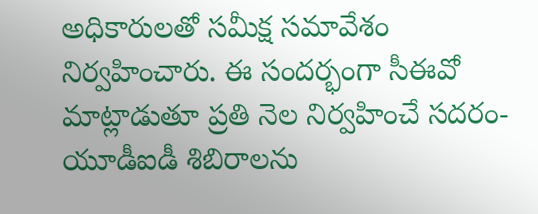అధికారులతో సమీక్ష సమావేశం నిర్వహించారు. ఈ సందర్భంగా సీఈవో మాట్లాడుతూ ప్రతి నెల నిర్వహించే సదరం- యూడీఐడీ శిబిరాలను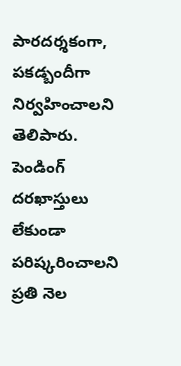పారదర్శకంగా, పకడ్బందీగా నిర్వహించాలని తెలిపారు. పెండింగ్‌ దరఖాస్తులు లేకుండా పరిష్కరించాలని ప్రతి నెల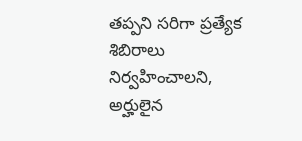తప్పని సరిగా ప్రత్యేక శిబిరాలు నిర్వహించాలని, అర్హులైన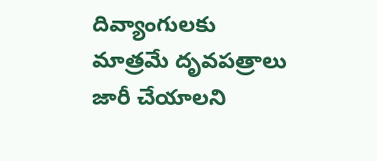దివ్యాంగులకు మాత్రమే దృవపత్రాలు జారీ చేయాలని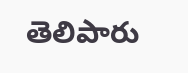తెలిపారు